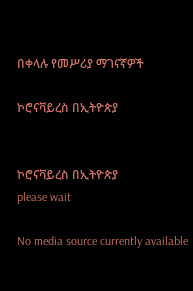በቀላሉ የመሥሪያ ማገናኛዎች

ኮሮናቫይረስ በኢትዮጵያ


ኮሮናቫይረስ በኢትዮጵያ
please wait

No media source currently available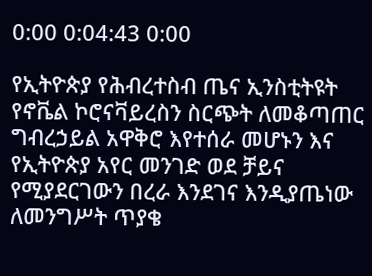0:00 0:04:43 0:00

የኢትዮጵያ የሕብረተስብ ጤና ኢንስቲትዩት የኖቬል ኮሮናቫይረስን ስርጭት ለመቆጣጠር ግብረኃይል አዋቅሮ እየተሰራ መሆኑን እና የኢትዮጵያ አየር መንገድ ወደ ቻይና የሚያደርገውን በረራ እንደገና እንዲያጤነው ለመንግሥት ጥያቄ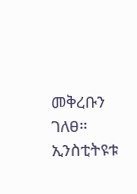መቅረቡን ገለፀ። ኢንስቲትዩቱ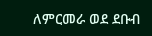ለምርመራ ወደ ደቡብ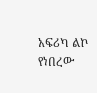አፍሪካ ልኮ የነበረው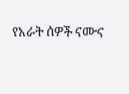የአራት ሰዎች ናሙና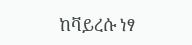ከቫይረሱ ነፃ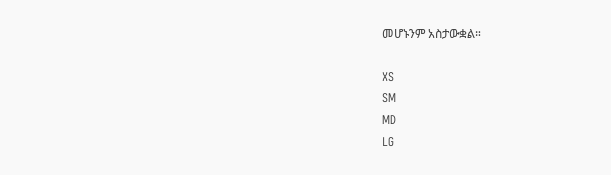መሆኑንም አስታውቋል።

XS
SM
MD
LG